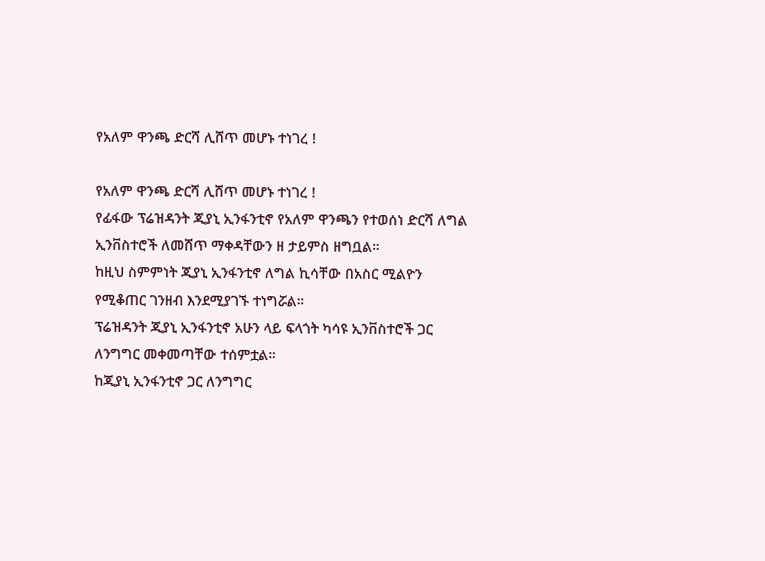የአለም ዋንጫ ድርሻ ሊሸጥ መሆኑ ተነገረ !

የአለም ዋንጫ ድርሻ ሊሸጥ መሆኑ ተነገረ !
የፊፋው ፕሬዝዳንት ጂያኒ ኢንፋንቲኖ የአለም ዋንጫን የተወሰነ ድርሻ ለግል ኢንቨስተሮች ለመሸጥ ማቀዳቸውን ዘ ታይምስ ዘግቧል።
ከዚህ ስምምነት ጂያኒ ኢንፋንቲኖ ለግል ኪሳቸው በአስር ሚልዮን የሚቆጠር ገንዘብ እንደሚያገኙ ተነግሯል።
ፕሬዝዳንት ጂያኒ ኢንፋንቲኖ አሁን ላይ ፍላጎት ካሳዩ ኢንቨስተሮች ጋር ለንግግር መቀመጣቸው ተሰምቷል።
ከጂያኒ ኢንፋንቲኖ ጋር ለንግግር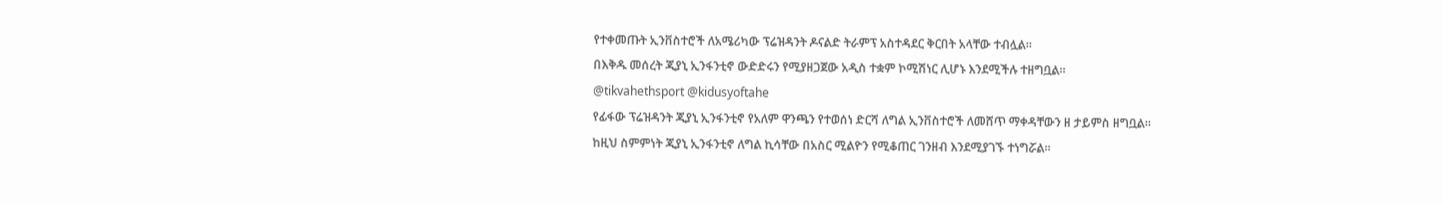የተቀመጡት ኢንቨስተሮች ለአሜሪካው ፕሬዝዳንት ዶናልድ ትራምፕ አስተዳደር ቅርበት አላቸው ተብሏል።
በእቅዱ መሰረት ጂያኒ ኢንፋንቲኖ ውድድሩን የሚያዘጋጀው አዲስ ተቋም ኮሚሽነር ሊሆኑ እንደሚችሉ ተዘግቧል።
@tikvahethsport @kidusyoftahe
የፊፋው ፕሬዝዳንት ጂያኒ ኢንፋንቲኖ የአለም ዋንጫን የተወሰነ ድርሻ ለግል ኢንቨስተሮች ለመሸጥ ማቀዳቸውን ዘ ታይምስ ዘግቧል።
ከዚህ ስምምነት ጂያኒ ኢንፋንቲኖ ለግል ኪሳቸው በአስር ሚልዮን የሚቆጠር ገንዘብ እንደሚያገኙ ተነግሯል።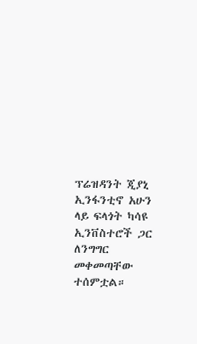ፕሬዝዳንት ጂያኒ ኢንፋንቲኖ አሁን ላይ ፍላጎት ካሳዩ ኢንቨስተሮች ጋር ለንግግር መቀመጣቸው ተሰምቷል።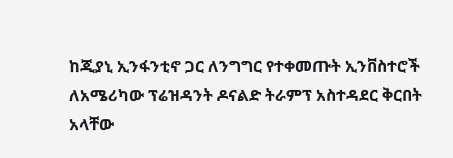ከጂያኒ ኢንፋንቲኖ ጋር ለንግግር የተቀመጡት ኢንቨስተሮች ለአሜሪካው ፕሬዝዳንት ዶናልድ ትራምፕ አስተዳደር ቅርበት አላቸው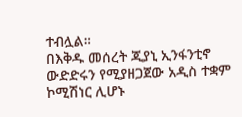ተብሏል።
በእቅዱ መሰረት ጂያኒ ኢንፋንቲኖ ውድድሩን የሚያዘጋጀው አዲስ ተቋም ኮሚሽነር ሊሆኑ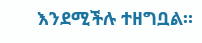እንደሚችሉ ተዘግቧል።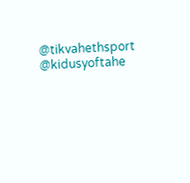@tikvahethsport @kidusyoftahe